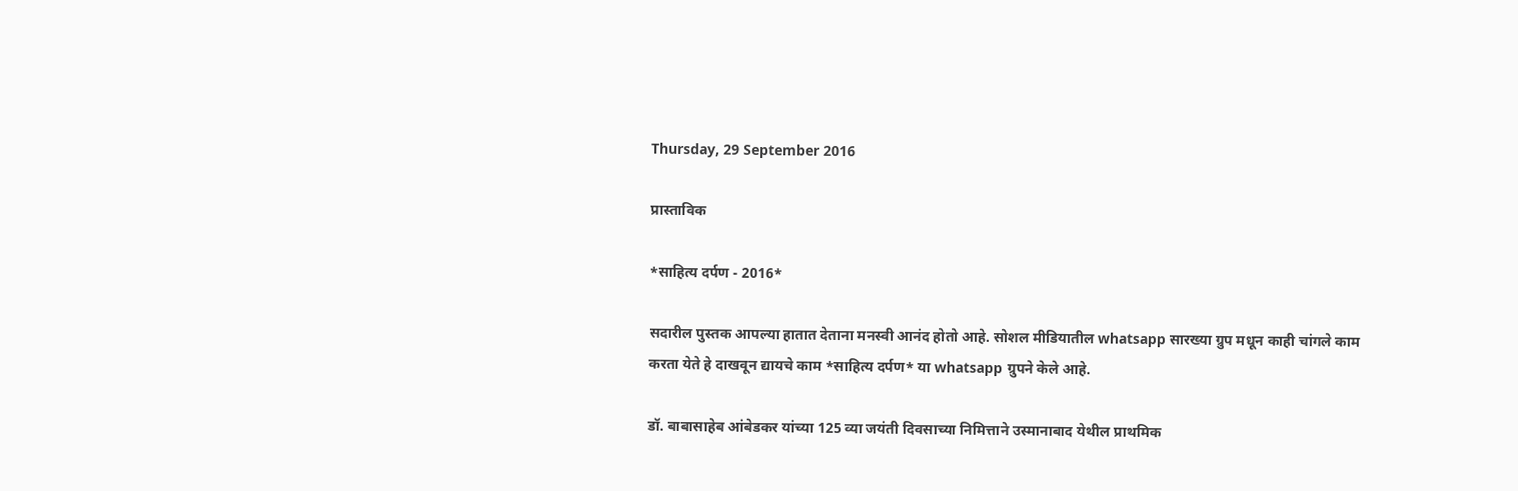Thursday, 29 September 2016

प्रास्ताविक

*साहित्य दर्पण - 2016*

सदारील पुस्तक आपल्या हातात देताना मनस्वी आनंद होतो आहे. सोशल मीडियातील whatsapp सारख्या ग्रुप मधून काही चांगले काम करता येते हे दाखवून द्यायचे काम *साहित्य दर्पण* या whatsapp ग्रुपने केले आहे.

डॉ. बाबासाहेब आंबेडकर यांच्या 125 व्या जयंती दिवसाच्या निमित्ताने उस्मानाबाद येथील प्राथमिक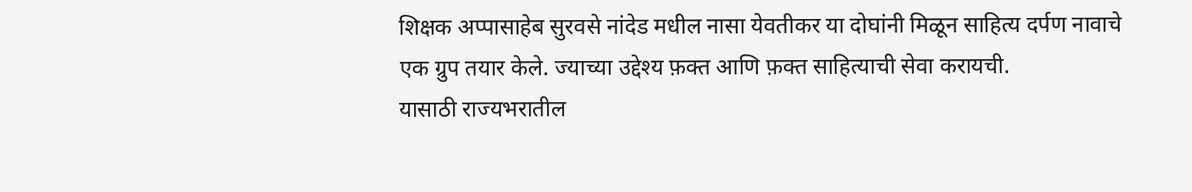शिक्षक अप्पासाहेब सुरवसे नांदेड मधील नासा येवतीकर या दोघांनी मिळून साहित्य दर्पण नावाचे एक ग्रुप तयार केले. ज्याच्या उद्देश्य फ़क्त आणि फ़क्त साहित्याची सेवा करायची.
यासाठी राज्यभरातील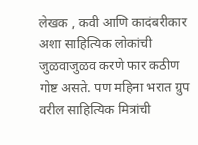लेखक , कवी आणि कादंबरीकार अशा साहित्यिक लोकांची जुळवाजुळव करणे फार कठीण गोष्ट असते. पण महिना भरात ग्रुप वरील साहित्यिक मित्रांची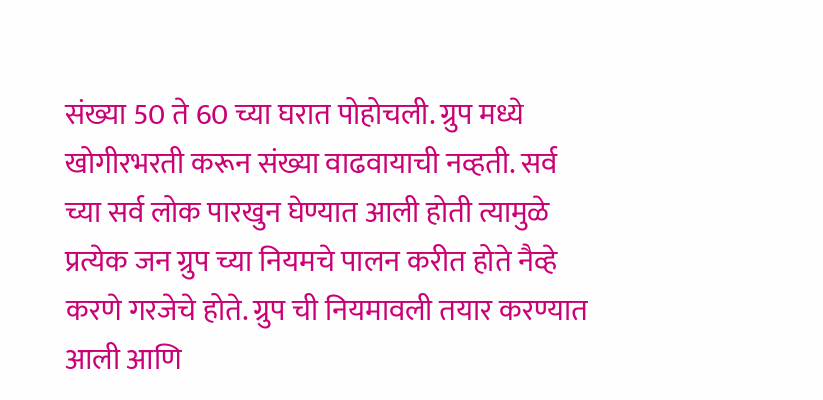संख्या 50 ते 60 च्या घरात पोहोचली. ग्रुप मध्ये खोगीरभरती करून संख्या वाढवायाची नव्हती. सर्व च्या सर्व लोक पारखुन घेण्यात आली होती त्यामुळे प्रत्येक जन ग्रुप च्या नियमचे पालन करीत होते नैव्हे करणे गरजेचे होते. ग्रुप ची नियमावली तयार करण्यात आली आणि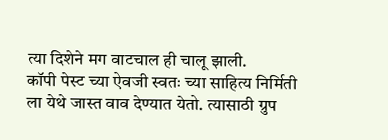त्या दिशेने मग वाटचाल ही चालू झाली.
कॉपी पेस्ट च्या ऐवजी स्वतः च्या साहित्य निर्मिती ला येथे जास्त वाव देण्यात येतो. त्यासाठी ग्रुप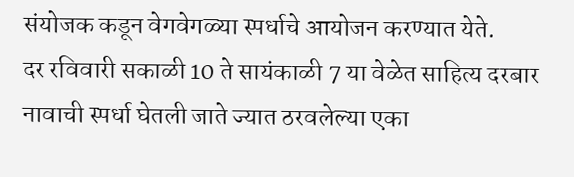संयोजक कडून वेगवेगळ्या स्पर्धाचे आयोजन करण्यात येते.
दर रविवारी सकाळी 10 ते सायंकाळी 7 या वेळेत साहित्य दरबार नावाची स्पर्धा घेतली जाते ज्यात ठरवलेल्या एका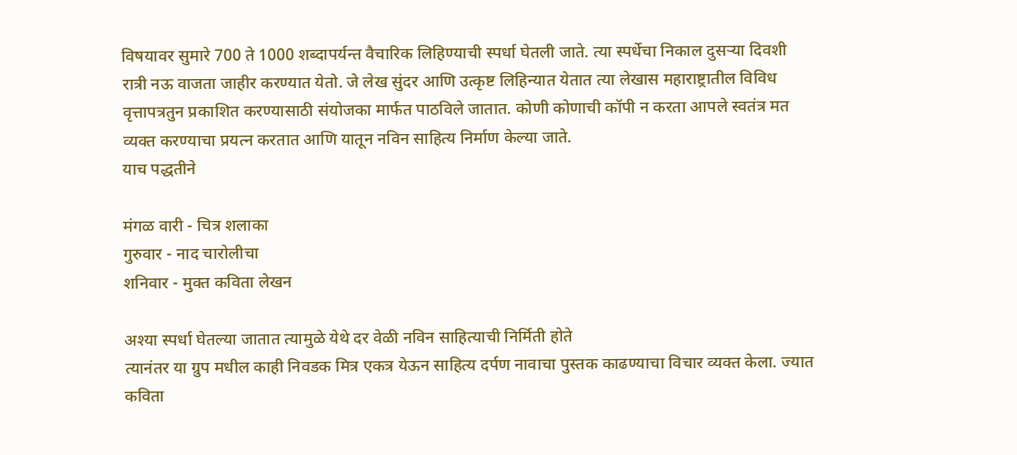विषयावर सुमारे 700 ते 1000 शब्दापर्यन्त वैचारिक लिहिण्याची स्पर्धा घेतली जाते. त्या स्पर्धेचा निकाल दुसऱ्या दिवशी रात्री नऊ वाजता जाहीर करण्यात येतो. जे लेख सुंदर आणि उत्कृष्ट लिहिन्यात येतात त्या लेखास महाराष्ट्रातील विविध वृत्तापत्रतुन प्रकाशित करण्यासाठी संयोजका मार्फत पाठविले जातात. कोणी कोणाची कॉपी न करता आपले स्वतंत्र मत व्यक्त करण्याचा प्रयत्न करतात आणि यातून नविन साहित्य निर्माण केल्या जाते.
याच पद्धतीने

मंगळ वारी - चित्र शलाका
गुरुवार - नाद चारोलीचा
शनिवार - मुक्त कविता लेखन

अश्या स्पर्धा घेतल्या जातात त्यामुळे येथे दर वेळी नविन साहित्याची निर्मिती होते
त्यानंतर या ग्रुप मधील काही निवडक मित्र एकत्र येऊन साहित्य दर्पण नावाचा पुस्तक काढण्याचा विचार व्यक्त केला. ज्यात कविता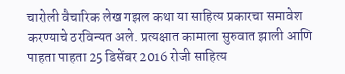चारोली वैचारिक लेख गझल कथा या साहित्य प्रकारचा समावेश करण्याचे ठरविन्यत अले. प्रत्यक्षात कामाला सुरुवात झाली आणि पाहता पाहता 25 डिसेंबर 2016 रोजी साहित्य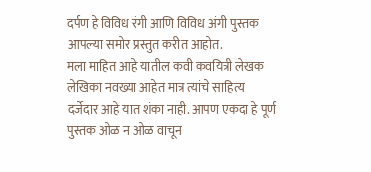दर्पण हे विविध रंगी आणि विविध अंगी पुस्तक आपल्या समोर प्रस्तुत करीत आहोत.
मला माहित आहे यातील कवी कवयित्री लेखक लेखिका नवख्या आहेत मात्र त्यांचे साहित्य दर्जेदार आहे यात शंका नाही. आपण एकदा हे पूर्ण पुस्तक ओळ न ओळ वाचून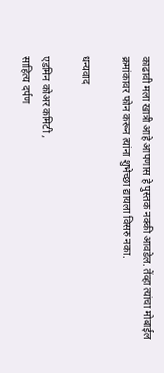काढावी मला खात्री आहे आपणास हे पुस्तक नक्की आवडेल. तेंव्हा त्यांचा मोबाईल क्रमांकावर फोन करून त्यांना शुभेच्छा द्यायला विसरु नका.

धन्यवाद

एडमिन कोअर कमिटी ,
साहित्य दर्पण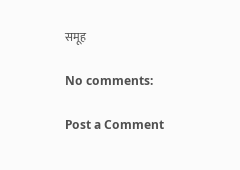समूह

No comments:

Post a Comment